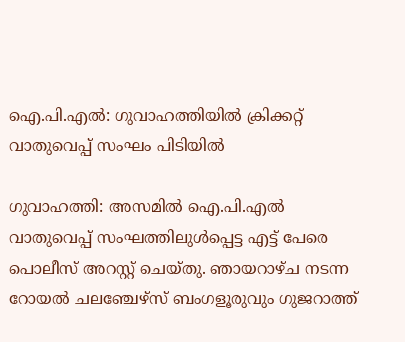ഐ.പി.എൽ: ഗുവാഹത്തിയിൽ ക്രിക്കറ്റ് വാതുവെപ്പ് സംഘം പിടിയിൽ

ഗുവാഹത്തി: അസമിൽ ഐ.പി.എൽ വാതുവെപ്പ് സംഘത്തിലുൾപ്പെട്ട എട്ട് പേരെ പൊലീസ് അറസ്റ്റ് ചെയ്തു. ഞായറാഴ്ച നടന്ന റോയൽ ചലഞ്ചേഴ്സ് ബംഗളൂരുവും ഗുജറാത്ത്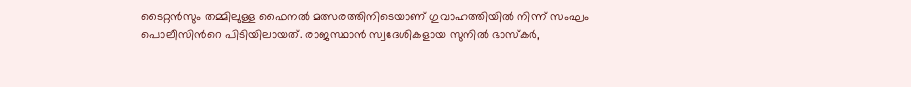ടൈറ്റൻസും തമ്മിലുള്ള ഫൈനൽ മത്സരത്തിനിടെയാണ് ഗുവാഹത്തിയിൽ നിന്ന് സംഘം പൊലീസിന്‍റെ പിടിയിലായത്. രാജസ്ഥാന്‍ സ്വദേശികളായ സുനിൽ ഭാസ്കർ,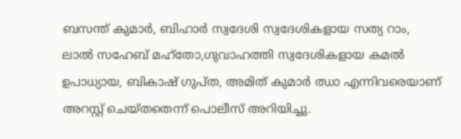ബസന്ത് കുമാർ, ബിഹാർ സ്വദേശി സ്വദേശികളായ സത്യ റാം, ലാൽ സഹേബ് മഹ്തോ,ഗുവാഹത്തി സ്വദേശികളായ കമൽ ഉപാധ്യായ, ബികാഷ് ഗുപ്ത, അമിത് കുമാർ ഝാ എന്നിവരെയാണ് അറസ്റ്റ് ചെയ്തതെന്ന് പൊലീസ് അറിയിച്ചു.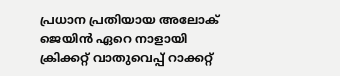പ്രധാന പ്രതിയായ അലോക് ജെയിൻ ഏറെ നാളായി ക്രിക്കറ്റ് വാതുവെപ്പ് റാക്കറ്റ്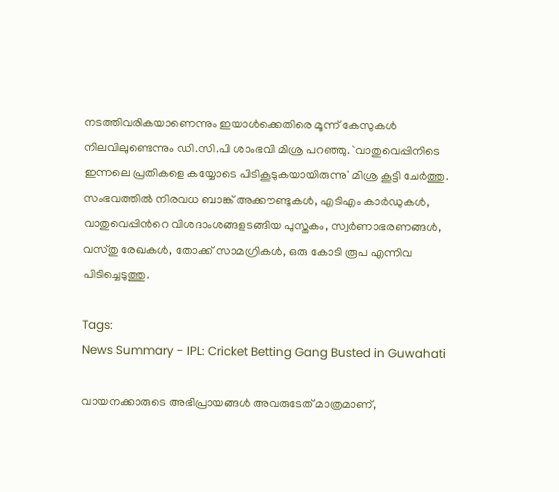നടത്തിവരികയാണെന്നും ഇയാൾക്കെതിരെ മൂന്ന് കേസുകൾ നിലവിലുണ്ടെന്നും ഡി.സി.പി ശാംഭവി മിശ്ര പറഞ്ഞു. `വാതുവെപ്പിനിടെ ഇന്നലെ പ്രതികളെ കയ്യോടെ പിടികൂടുകയായിരുന്നു' മിശ്ര കൂട്ടി ചേർത്തു. സംഭവത്തിൽ നിരവധ ബാങ്ക് അക്കൗണ്ടുകൾ, എടിഎം കാർഡുകൾ, വാതുവെപ്പിന്‍റെ വിശദാംശങ്ങളടങ്ങിയ പുസ്തകം, സ്വർണാഭരണങ്ങൾ, വസ്തു രേഖകൾ, തോക്ക് സാമഗ്രികൾ, ഒരു കോടി രൂപ എന്നിവ പിടിച്ചെടുത്തു.

Tags:
News Summary - IPL: Cricket Betting Gang Busted in Guwahati

വായനക്കാരുടെ അഭിപ്രായങ്ങള്‍ അവരുടേത് മാത്രമാണ്,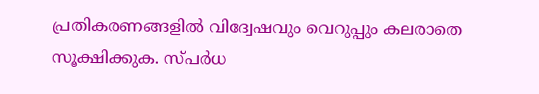പ്രതികരണങ്ങളിൽ വിദ്വേഷവും വെറുപ്പും കലരാതെ സൂക്ഷിക്കുക. സ്പർധ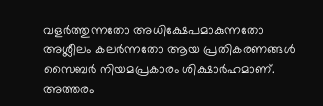വളർത്തുന്നതോ അധിക്ഷേപമാകുന്നതോ അശ്ലീലം കലർന്നതോ ആയ പ്രതികരണങ്ങൾ സൈബർ നിയമപ്രകാരം ശിക്ഷാർഹമാണ്. അത്തരം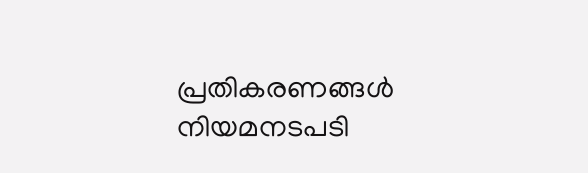പ്രതികരണങ്ങൾ നിയമനടപടി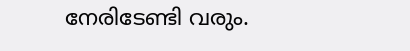നേരിടേണ്ടി വരും.